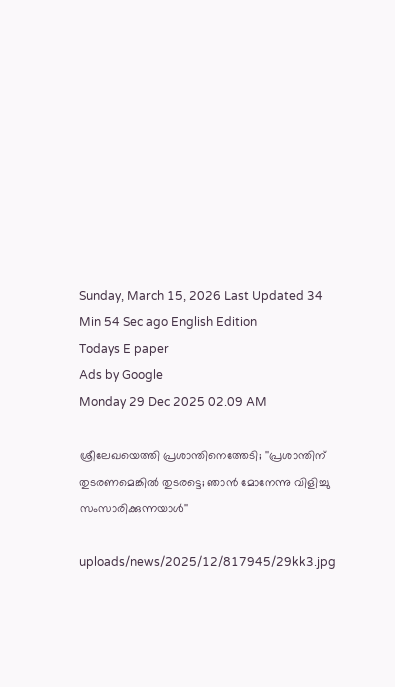Sunday, March 15, 2026 Last Updated 34 Min 54 Sec ago English Edition
Todays E paper
Ads by Google
Monday 29 Dec 2025 02.09 AM

ശ്രീലേഖയെത്തി പ്രശാന്തിനെത്തേടി; ''പ്രശാന്തിന്‌ തുടരണമെങ്കില്‍ തുടരട്ടെ; ഞാന്‍ മോനേന്നു വിളിച്ചു സംസാരിക്കുന്നയാള്‍''

uploads/news/2025/12/817945/29kk3.jpg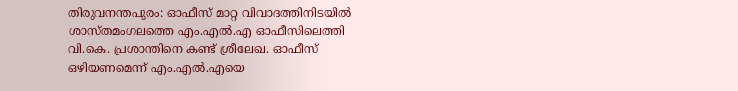തിരുവനന്തപുരം: ഓഫീസ്‌ മാറ്റ വിവാദത്തിനിടയില്‍ ശാസ്‌തമംഗലത്തെ എം.എല്‍.എ ഓഫീസിലെത്തി വി.കെ. പ്രശാന്തിനെ കണ്ട്‌ ശ്രീലേഖ. ഓഫീസ്‌ ഒഴിയണമെന്ന്‌ എം.എല്‍.എയെ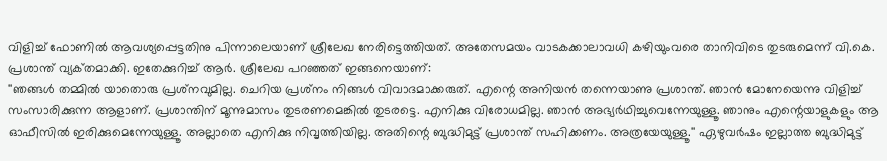വിളിച്ച്‌ ഫോണില്‍ ആവശ്യപ്പെട്ടതിനു പിന്നാലെയാണ്‌ ശ്രീലേഖ നേരിട്ടെത്തിയത്‌. അതേസമയം വാടകക്കാലാവധി കഴിയുംവരെ താനിവിടെ തുടരുമെന്ന്‌ വി.കെ. പ്രശാന്ത്‌ വ്യക്‌തമാക്കി. ഇതേക്കുറിച്ച്‌ ആര്‍. ശ്രീലേഖ പറഞ്ഞത്‌ ഇങ്ങനെയാണ്‌:
''ഞങ്ങള്‍ തമ്മില്‍ യാതൊരു പ്രശ്‌നവുമില്ല. ചെറിയ പ്രശ്‌നം നിങ്ങള്‍ വിവാദമാക്കരുത്‌. എന്റെ അനിയന്‍ തന്നെയാണു പ്രശാന്ത്‌. ഞാന്‍ മോനേയെന്നു വിളിച്ച്‌ സംസാരിക്കുന്ന ആളാണ്‌. പ്രശാന്തിന്‌ മൂന്നുമാസം തുടരണമെങ്കില്‍ തുടരട്ടെ. എനിക്കു വിരോധമില്ല. ഞാന്‍ അഭ്യര്‍ഥിച്ചുവെന്നേയുള്ളൂ. ഞാനും എന്റെയാളുകളും ആ ഓഫീസില്‍ ഇരിക്കുമെന്നേയുള്ളൂ. അല്ലാതെ എനിക്കു നിവൃത്തിയില്ല. അതിന്റെ ബുദ്ധിമുട്ട്‌ പ്രശാന്ത്‌ സഹിക്കണം. അത്രയേയുള്ളൂ.'' ഏഴുവര്‍ഷം ഇല്ലാത്ത ബുദ്ധിമുട്ട്‌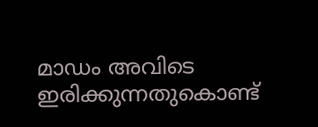മാഡം അവിടെ ഇരിക്കുന്നതുകൊണ്ട്‌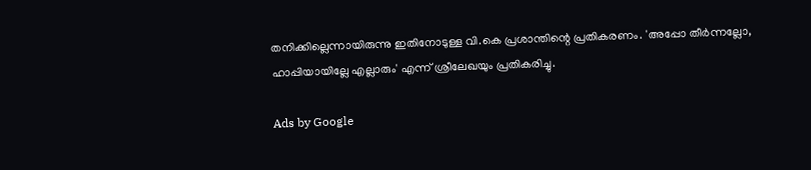തനിക്കില്ലെന്നായിരുന്നു ഇതിനോടുള്ള വി.കെ പ്രശാന്തിന്റെ പ്രതികരണം. 'അപ്പോ തീര്‍ന്നല്ലോ, ഹാപ്പിയായില്ലേ എല്ലാരും' എന്ന്‌ ശ്രീലേഖയും പ്രതികരിച്ചു.

Ads by Google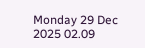Monday 29 Dec 2025 02.09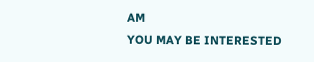AM
YOU MAY BE INTERESTED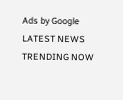Ads by Google
LATEST NEWS
TRENDING NOW